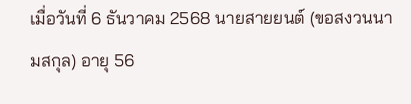เมื่อวันที่ 6 ธันวาคม 2568 นายสายยนต์ (ขอสงวนนามสกุล) อายุ 56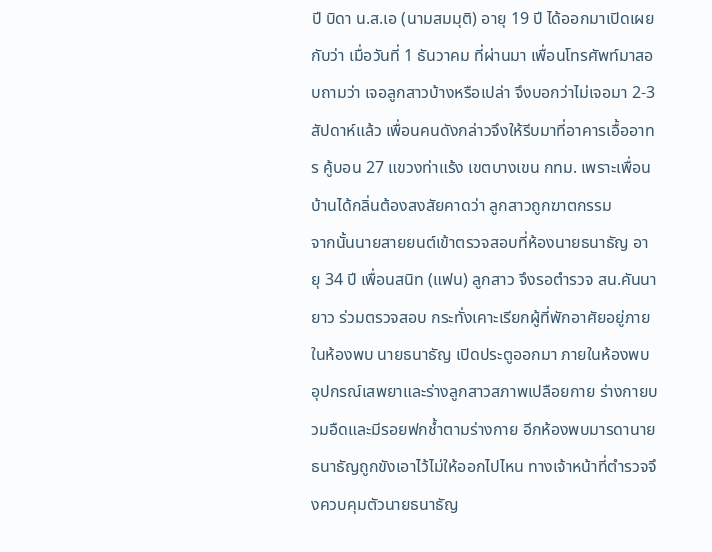ปี บิดา น.ส.เอ (นามสมมุติ) อายุ 19 ปี ได้ออกมาเปิดเผยกับว่า เมื่อวันที่ 1 ธันวาคม ที่ผ่านมา เพื่อนโทรศัพท์มาสอบถามว่า เจอลูกสาวบ้างหรือเปล่า จึงบอกว่าไม่เจอมา 2-3 สัปดาห์แล้ว เพื่อนคนดังกล่าวจึงให้รีบมาที่อาคารเอื้ออาทร คู้บอน 27 แขวงท่าแร้ง เขตบางเขน กทม. เพราะเพื่อนบ้านได้กลิ่นต้องสงสัยคาดว่า ลูกสาวถูกฆาตกรรม
จากนั้นนายสายยนต์เข้าตรวจสอบที่ห้องนายธนาธัญ อายุ 34 ปี เพื่อนสนิท (แฟน) ลูกสาว จึงรอตำรวจ สน.คันนายาว ร่วมตรวจสอบ กระทั่งเคาะเรียกผู้ที่พักอาศัยอยู่ภายในห้องพบ นายธนาธัญ เปิดประตูออกมา ภายในห้องพบอุปกรณ์เสพยาและร่างลูกสาวสภาพเปลือยกาย ร่างกายบวมอืดและมีรอยฟกช้ำตามร่างกาย อีกห้องพบมารดานายธนาธัญถูกขังเอาไว้ไม่ให้ออกไปไหน ทางเจ้าหน้าที่ตำรวจจึงควบคุมตัวนายธนาธัญ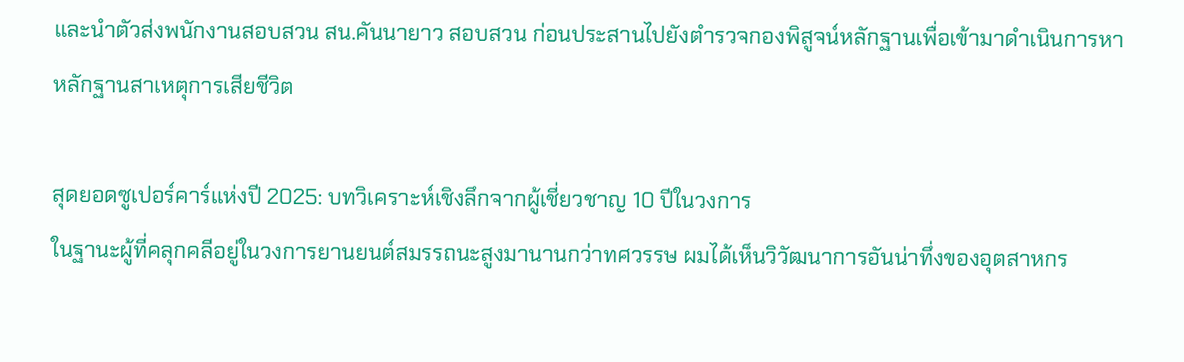และนำตัวส่งพนักงานสอบสวน สน.คันนายาว สอบสวน ก่อนประสานไปยังตำรวจกองพิสูจน์หลักฐานเพื่อเข้ามาดำเนินการหาหลักฐานสาเหตุการเสียชีวิต

สุดยอดซูเปอร์คาร์แห่งปี 2025: บทวิเคราะห์เชิงลึกจากผู้เชี่ยวชาญ 10 ปีในวงการ
ในฐานะผู้ที่คลุกคลีอยู่ในวงการยานยนต์สมรรถนะสูงมานานกว่าทศวรรษ ผมได้เห็นวิวัฒนาการอันน่าทึ่งของอุตสาหกร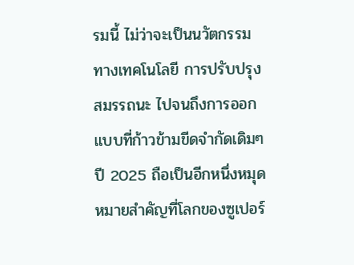รมนี้ ไม่ว่าจะเป็นนวัตกรรมทางเทคโนโลยี การปรับปรุงสมรรถนะ ไปจนถึงการออกแบบที่ก้าวข้ามขีดจำกัดเดิมๆ ปี 2025 ถือเป็นอีกหนึ่งหมุดหมายสำคัญที่โลกของซูเปอร์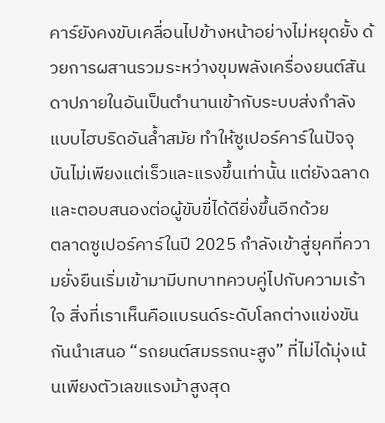คาร์ยังคงขับเคลื่อนไปข้างหน้าอย่างไม่หยุดยั้ง ด้วยการผสานรวมระหว่างขุมพลังเครื่องยนต์สันดาปภายในอันเป็นตำนานเข้ากับระบบส่งกำลังแบบไฮบริดอันล้ำสมัย ทำให้ซูเปอร์คาร์ในปัจจุบันไม่เพียงแต่เร็วและแรงขึ้นเท่านั้น แต่ยังฉลาดและตอบสนองต่อผู้ขับขี่ได้ดียิ่งขึ้นอีกด้วย
ตลาดซูเปอร์คาร์ในปี 2025 กำลังเข้าสู่ยุคที่ความยั่งยืนเริ่มเข้ามามีบทบาทควบคู่ไปกับความเร้าใจ สิ่งที่เราเห็นคือแบรนด์ระดับโลกต่างแข่งขันกันนำเสนอ “รถยนต์สมรรถนะสูง” ที่ไม่ได้มุ่งเน้นเพียงตัวเลขแรงม้าสูงสุด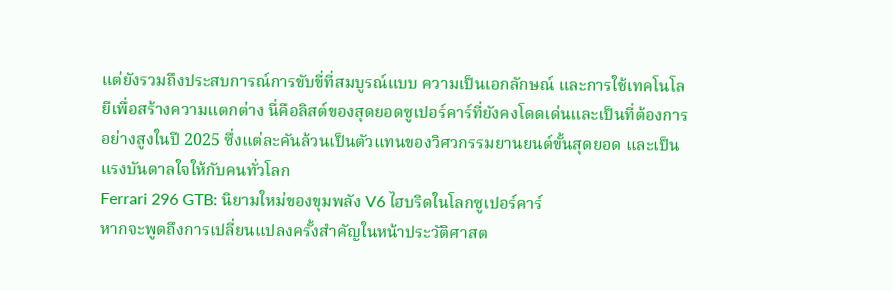แต่ยังรวมถึงประสบการณ์การขับขี่ที่สมบูรณ์แบบ ความเป็นเอกลักษณ์ และการใช้เทคโนโลยีเพื่อสร้างความแตกต่าง นี่คือลิสต์ของสุดยอดซูเปอร์คาร์ที่ยังคงโดดเด่นและเป็นที่ต้องการอย่างสูงในปี 2025 ซึ่งแต่ละคันล้วนเป็นตัวแทนของวิศวกรรมยานยนต์ขั้นสุดยอด และเป็นแรงบันดาลใจให้กับคนทั่วโลก
Ferrari 296 GTB: นิยามใหม่ของขุมพลัง V6 ไฮบริดในโลกซูเปอร์คาร์
หากจะพูดถึงการเปลี่ยนแปลงครั้งสำคัญในหน้าประวัติศาสต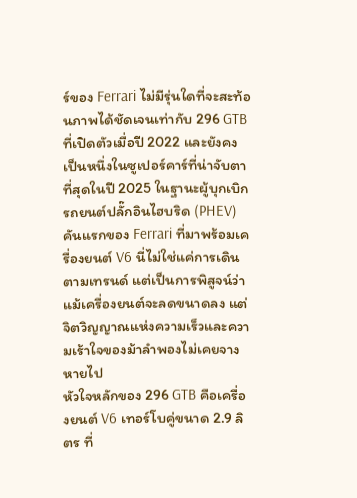ร์ของ Ferrari ไม่มีรุ่นใดที่จะสะท้อนภาพได้ชัดเจนเท่ากับ 296 GTB ที่เปิดตัวเมื่อปี 2022 และยังคงเป็นหนึ่งในซูเปอร์คาร์ที่น่าจับตาที่สุดในปี 2025 ในฐานะผู้บุกเบิกรถยนต์ปลั๊กอินไฮบริด (PHEV) คันแรกของ Ferrari ที่มาพร้อมเครื่องยนต์ V6 นี่ไม่ใช่แค่การเดินตามเทรนด์ แต่เป็นการพิสูจน์ว่าแม้เครื่องยนต์จะลดขนาดลง แต่จิตวิญญาณแห่งความเร็วและความเร้าใจของม้าลำพองไม่เคยจางหายไป
หัวใจหลักของ 296 GTB คือเครื่องยนต์ V6 เทอร์โบคู่ขนาด 2.9 ลิตร ที่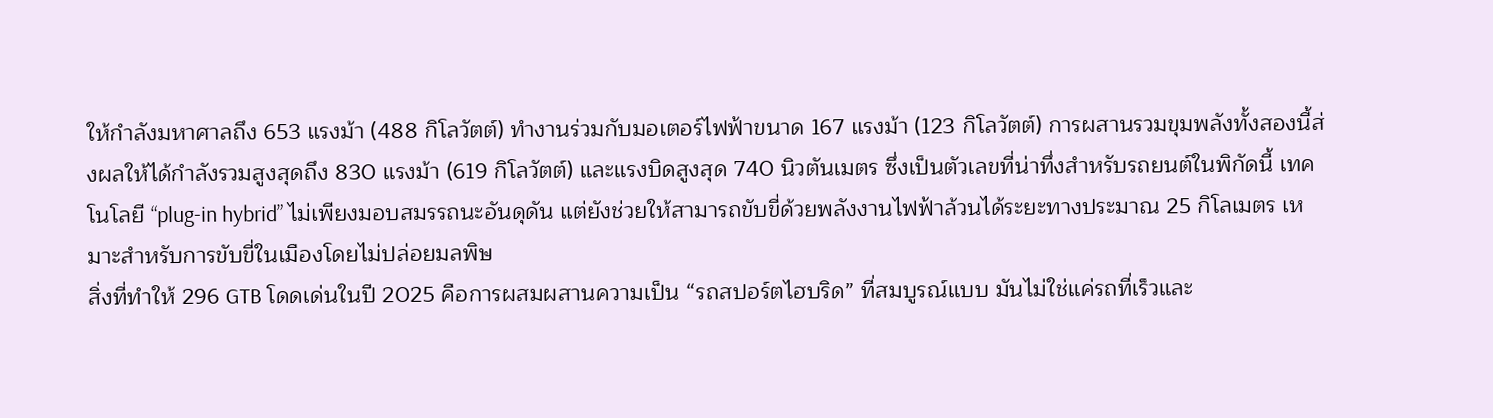ให้กำลังมหาศาลถึง 653 แรงม้า (488 กิโลวัตต์) ทำงานร่วมกับมอเตอร์ไฟฟ้าขนาด 167 แรงม้า (123 กิโลวัตต์) การผสานรวมขุมพลังทั้งสองนี้ส่งผลให้ได้กำลังรวมสูงสุดถึง 830 แรงม้า (619 กิโลวัตต์) และแรงบิดสูงสุด 740 นิวตันเมตร ซึ่งเป็นตัวเลขที่น่าทึ่งสำหรับรถยนต์ในพิกัดนี้ เทคโนโลยี “plug-in hybrid” ไม่เพียงมอบสมรรถนะอันดุดัน แต่ยังช่วยให้สามารถขับขี่ด้วยพลังงานไฟฟ้าล้วนได้ระยะทางประมาณ 25 กิโลเมตร เหมาะสำหรับการขับขี่ในเมืองโดยไม่ปล่อยมลพิษ
สิ่งที่ทำให้ 296 GTB โดดเด่นในปี 2025 คือการผสมผสานความเป็น “รถสปอร์ตไฮบริด” ที่สมบูรณ์แบบ มันไม่ใช่แค่รถที่เร็วและ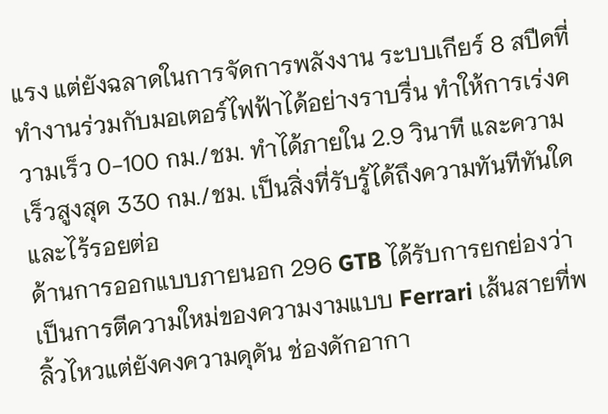แรง แต่ยังฉลาดในการจัดการพลังงาน ระบบเกียร์ 8 สปีดที่ทำงานร่วมกับมอเตอร์ไฟฟ้าได้อย่างราบรื่น ทำให้การเร่งความเร็ว 0-100 กม./ชม. ทำได้ภายใน 2.9 วินาที และความเร็วสูงสุด 330 กม./ชม. เป็นสิ่งที่รับรู้ได้ถึงความทันทีทันใดและไร้รอยต่อ
ด้านการออกแบบภายนอก 296 GTB ได้รับการยกย่องว่าเป็นการตีความใหม่ของความงามแบบ Ferrari เส้นสายที่พลิ้วไหวแต่ยังคงความดุดัน ช่องดักอากา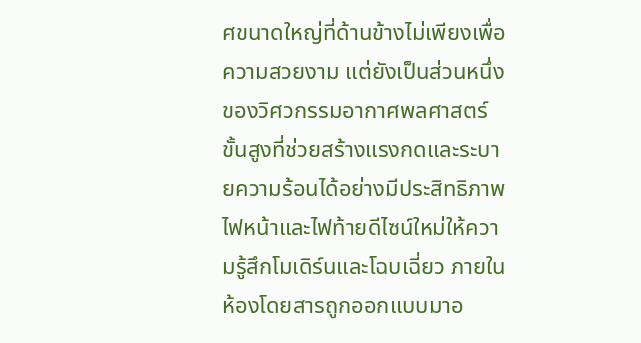ศขนาดใหญ่ที่ด้านข้างไม่เพียงเพื่อความสวยงาม แต่ยังเป็นส่วนหนึ่งของวิศวกรรมอากาศพลศาสตร์ขั้นสูงที่ช่วยสร้างแรงกดและระบายความร้อนได้อย่างมีประสิทธิภาพ ไฟหน้าและไฟท้ายดีไซน์ใหม่ให้ความรู้สึกโมเดิร์นและโฉบเฉี่ยว ภายในห้องโดยสารถูกออกแบบมาอ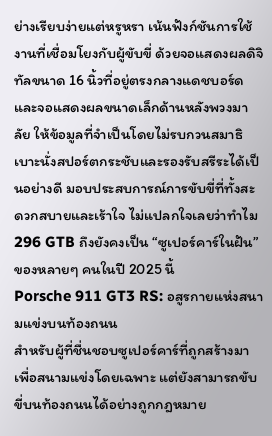ย่างเรียบง่ายแต่หรูหรา เน้นฟังก์ชันการใช้งานที่เชื่อมโยงกับผู้ขับขี่ ด้วยจอแสดงผลดิจิทัลขนาด 16 นิ้วที่อยู่ตรงกลางแดชบอร์ด และจอแสดงผลขนาดเล็กด้านหลังพวงมาลัย ให้ข้อมูลที่จำเป็นโดยไม่รบกวนสมาธิ เบาะนั่งสปอร์ตกระชับและรองรับสรีระได้เป็นอย่างดี มอบประสบการณ์การขับขี่ที่ทั้งสะดวกสบายและเร้าใจ ไม่แปลกใจเลยว่าทำไม 296 GTB ถึงยังคงเป็น “ซูเปอร์คาร์ในฝัน” ของหลายๆ คนในปี 2025 นี้
Porsche 911 GT3 RS: อสูรกายแห่งสนามแข่งบนท้องถนน
สำหรับผู้ที่ชื่นชอบซูเปอร์คาร์ที่ถูกสร้างมาเพื่อสนามแข่งโดยเฉพาะ แต่ยังสามารถขับขี่บนท้องถนนได้อย่างถูกกฎหมาย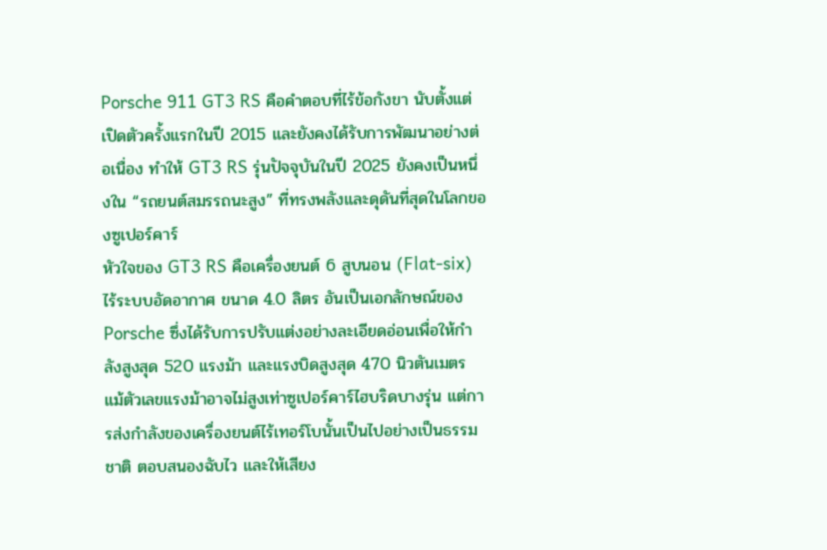Porsche 911 GT3 RS คือคำตอบที่ไร้ข้อกังขา นับตั้งแต่เปิดตัวครั้งแรกในปี 2015 และยังคงได้รับการพัฒนาอย่างต่อเนื่อง ทำให้ GT3 RS รุ่นปัจจุบันในปี 2025 ยังคงเป็นหนึ่งใน “รถยนต์สมรรถนะสูง” ที่ทรงพลังและดุดันที่สุดในโลกของซูเปอร์คาร์
หัวใจของ GT3 RS คือเครื่องยนต์ 6 สูบนอน (Flat-six) ไร้ระบบอัดอากาศ ขนาด 4.0 ลิตร อันเป็นเอกลักษณ์ของ Porsche ซึ่งได้รับการปรับแต่งอย่างละเอียดอ่อนเพื่อให้กำลังสูงสุด 520 แรงม้า และแรงบิดสูงสุด 470 นิวตันเมตร แม้ตัวเลขแรงม้าอาจไม่สูงเท่าซูเปอร์คาร์ไฮบริดบางรุ่น แต่การส่งกำลังของเครื่องยนต์ไร้เทอร์โบนั้นเป็นไปอย่างเป็นธรรมชาติ ตอบสนองฉับไว และให้เสียง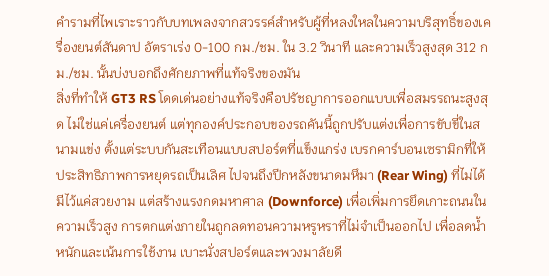คำรามที่ไพเราะราวกับบทเพลงจากสวรรค์สำหรับผู้ที่หลงใหลในความบริสุทธิ์ของเครื่องยนต์สันดาป อัตราเร่ง 0-100 กม./ชม. ใน 3.2 วินาที และความเร็วสูงสุด 312 กม./ชม. นั้นบ่งบอกถึงศักยภาพที่แท้จริงของมัน
สิ่งที่ทำให้ GT3 RS โดดเด่นอย่างแท้จริงคือปรัชญาการออกแบบเพื่อสมรรถนะสูงสุด ไม่ใช่แค่เครื่องยนต์ แต่ทุกองค์ประกอบของรถคันนี้ถูกปรับแต่งเพื่อการขับขี่ในสนามแข่ง ตั้งแต่ระบบกันสะเทือนแบบสปอร์ตที่แข็งแกร่ง เบรกคาร์บอนเซรามิกที่ให้ประสิทธิภาพการหยุดรถเป็นเลิศ ไปจนถึงปีกหลังขนาดมหึมา (Rear Wing) ที่ไม่ได้มีไว้แค่สวยงาม แต่สร้างแรงกดมหาศาล (Downforce) เพื่อเพิ่มการยึดเกาะถนนในความเร็วสูง การตกแต่งภายในถูกลดทอนความหรูหราที่ไม่จำเป็นออกไป เพื่อลดน้ำหนักและเน้นการใช้งาน เบาะนั่งสปอร์ตและพวงมาลัยดี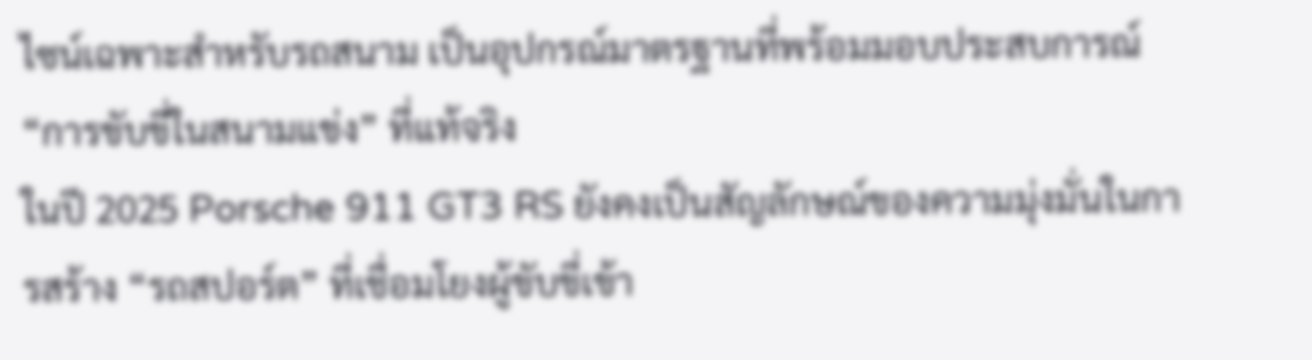ไซน์เฉพาะสำหรับรถสนาม เป็นอุปกรณ์มาตรฐานที่พร้อมมอบประสบการณ์ “การขับขี่ในสนามแข่ง” ที่แท้จริง
ในปี 2025 Porsche 911 GT3 RS ยังคงเป็นสัญลักษณ์ของความมุ่งมั่นในการสร้าง “รถสปอร์ต” ที่เชื่อมโยงผู้ขับขี่เข้า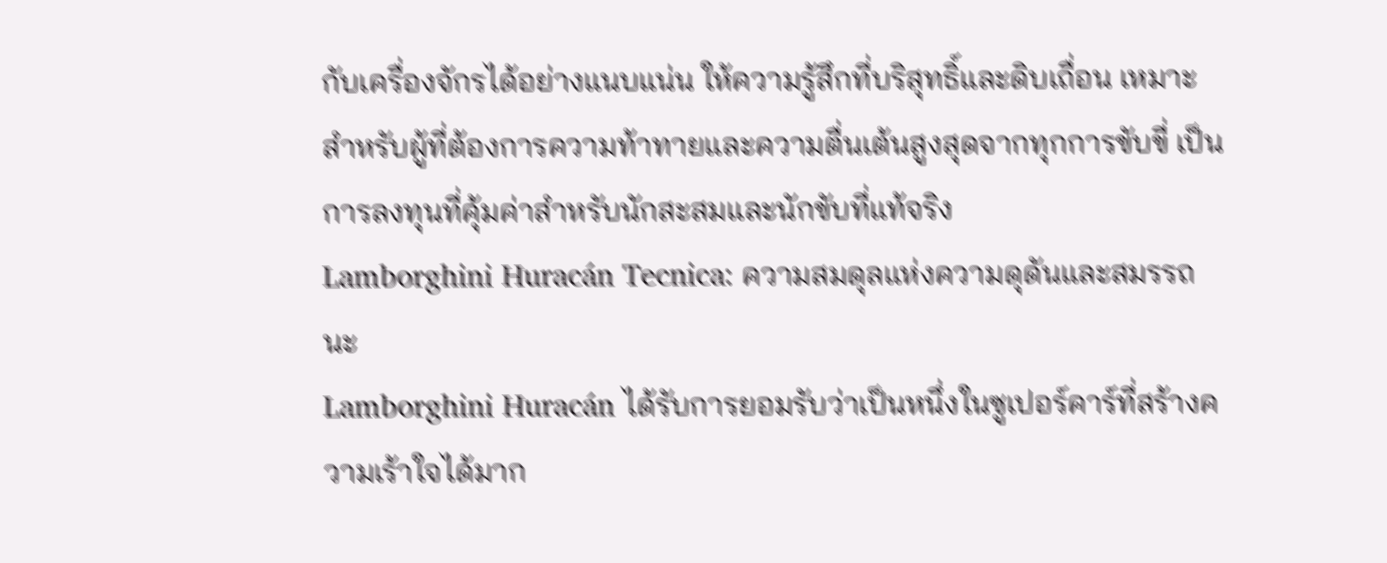กับเครื่องจักรได้อย่างแนบแน่น ให้ความรู้สึกที่บริสุทธิ์และดิบเถื่อน เหมาะสำหรับผู้ที่ต้องการความท้าทายและความตื่นเต้นสูงสุดจากทุกการขับขี่ เป็นการลงทุนที่คุ้มค่าสำหรับนักสะสมและนักขับที่แท้จริง
Lamborghini Huracán Tecnica: ความสมดุลแห่งความดุดันและสมรรถนะ
Lamborghini Huracán ได้รับการยอมรับว่าเป็นหนึ่งในซูเปอร์คาร์ที่สร้างความเร้าใจได้มาก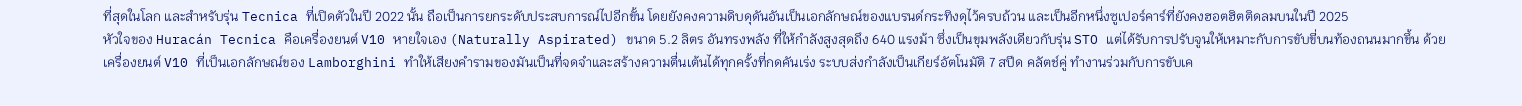ที่สุดในโลก และสำหรับรุ่น Tecnica ที่เปิดตัวในปี 2022 นั้น ถือเป็นการยกระดับประสบการณ์ไปอีกขั้น โดยยังคงความดิบดุดันอันเป็นเอกลักษณ์ของแบรนด์กระทิงดุไว้ครบถ้วน และเป็นอีกหนึ่งซูเปอร์คาร์ที่ยังคงฮอตฮิตติดลมบนในปี 2025
หัวใจของ Huracán Tecnica คือเครื่องยนต์ V10 หายใจเอง (Naturally Aspirated) ขนาด 5.2 ลิตร อันทรงพลัง ที่ให้กำลังสูงสุดถึง 640 แรงม้า ซึ่งเป็นขุมพลังเดียวกับรุ่น STO แต่ได้รับการปรับจูนให้เหมาะกับการขับขี่บนท้องถนนมากขึ้น ด้วยเครื่องยนต์ V10 ที่เป็นเอกลักษณ์ของ Lamborghini ทำให้เสียงคำรามของมันเป็นที่จดจำและสร้างความตื่นเต้นได้ทุกครั้งที่กดคันเร่ง ระบบส่งกำลังเป็นเกียร์อัตโนมัติ 7 สปีด คลัตช์คู่ ทำงานร่วมกับการขับเค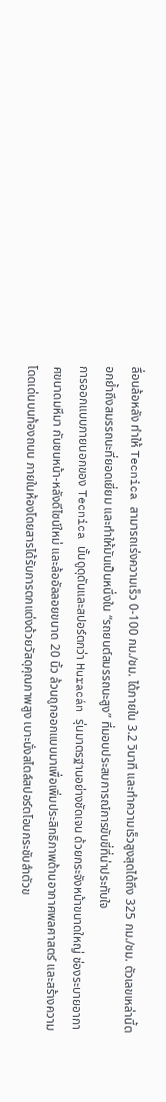ลื่อนล้อหลัง ทำให้ Tecnica สามารถเร่งความเร็ว 0-100 กม./ชม. ได้ภายใน 3.2 วินาที และทำความเร็วสูงสุดได้ถึง 325 กม./ชม. ตัวเลขเหล่านี้ตอกย้ำถึงสมรรถนะที่ยอดเยี่ยม และทำให้มันเป็นหนึ่งใน “รถยนต์สมรรถนะสูง” ที่มอบประสบการณ์การขับขี่ที่น่าประทับใจ
การออกแบบภายนอกของ Tecnica นั้นดูดุดันและสปอร์ตกว่า Huracán รุ่นมาตรฐานอย่างชัดเจน ด้วยกระจังหน้าขนาดใหญ่ ช่องระบายอากาศขนาดมหึมา กันชนหน้า-หลังดีไซน์ใหม่ และล้ออัลลอยขนาด 20 นิ้ว ล้วนถูกออกแบบมาเพื่อเพิ่มประสิทธิภาพด้านอากาศพลศาสตร์ และสร้างความโดดเด่นบนท้องถนน ภายในห้องโดยสารได้รับการตกแต่งด้วยวัสดุคุณภาพสูง เบาะนั่งสไตล์สปอร์ตโอบกระชับลำตัวข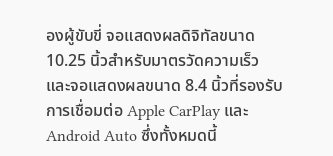องผู้ขับขี่ จอแสดงผลดิจิทัลขนาด 10.25 นิ้วสำหรับมาตรวัดความเร็ว และจอแสดงผลขนาด 8.4 นิ้วที่รองรับการเชื่อมต่อ Apple CarPlay และ Android Auto ซึ่งทั้งหมดนี้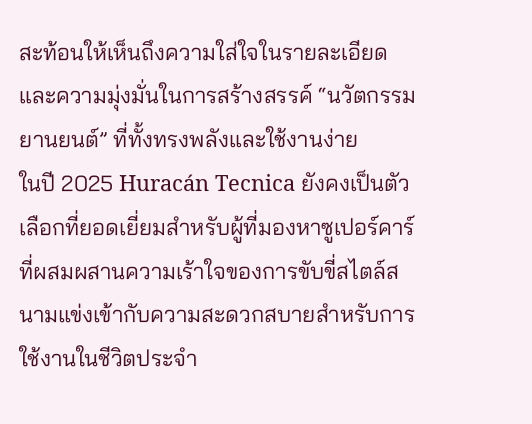สะท้อนให้เห็นถึงความใส่ใจในรายละเอียดและความมุ่งมั่นในการสร้างสรรค์ “นวัตกรรมยานยนต์” ที่ทั้งทรงพลังและใช้งานง่าย
ในปี 2025 Huracán Tecnica ยังคงเป็นตัวเลือกที่ยอดเยี่ยมสำหรับผู้ที่มองหาซูเปอร์คาร์ที่ผสมผสานความเร้าใจของการขับขี่สไตล์สนามแข่งเข้ากับความสะดวกสบายสำหรับการใช้งานในชีวิตประจำ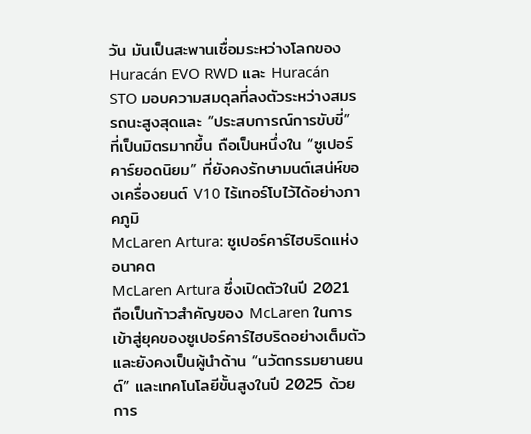วัน มันเป็นสะพานเชื่อมระหว่างโลกของ Huracán EVO RWD และ Huracán STO มอบความสมดุลที่ลงตัวระหว่างสมรรถนะสูงสุดและ “ประสบการณ์การขับขี่” ที่เป็นมิตรมากขึ้น ถือเป็นหนึ่งใน “ซูเปอร์คาร์ยอดนิยม” ที่ยังคงรักษามนต์เสน่ห์ของเครื่องยนต์ V10 ไร้เทอร์โบไว้ได้อย่างภาคภูมิ
McLaren Artura: ซูเปอร์คาร์ไฮบริดแห่งอนาคต
McLaren Artura ซึ่งเปิดตัวในปี 2021 ถือเป็นก้าวสำคัญของ McLaren ในการเข้าสู่ยุคของซูเปอร์คาร์ไฮบริดอย่างเต็มตัว และยังคงเป็นผู้นำด้าน “นวัตกรรมยานยนต์” และเทคโนโลยีขั้นสูงในปี 2025 ด้วยการ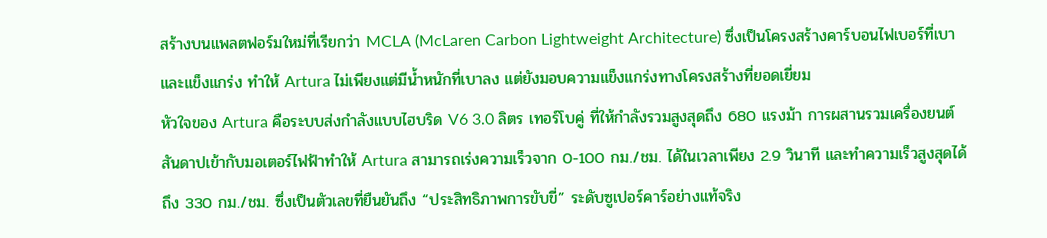สร้างบนแพลตฟอร์มใหม่ที่เรียกว่า MCLA (McLaren Carbon Lightweight Architecture) ซึ่งเป็นโครงสร้างคาร์บอนไฟเบอร์ที่เบาและแข็งแกร่ง ทำให้ Artura ไม่เพียงแต่มีน้ำหนักที่เบาลง แต่ยังมอบความแข็งแกร่งทางโครงสร้างที่ยอดเยี่ยม
หัวใจของ Artura คือระบบส่งกำลังแบบไฮบริด V6 3.0 ลิตร เทอร์โบคู่ ที่ให้กำลังรวมสูงสุดถึง 680 แรงม้า การผสานรวมเครื่องยนต์สันดาปเข้ากับมอเตอร์ไฟฟ้าทำให้ Artura สามารถเร่งความเร็วจาก 0-100 กม./ชม. ได้ในเวลาเพียง 2.9 วินาที และทำความเร็วสูงสุดได้ถึง 330 กม./ชม. ซึ่งเป็นตัวเลขที่ยืนยันถึง “ประสิทธิภาพการขับขี่” ระดับซูเปอร์คาร์อย่างแท้จริง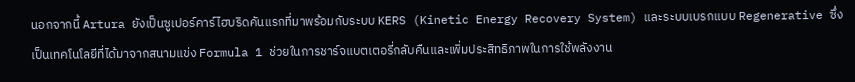นอกจากนี้ Artura ยังเป็นซูเปอร์คาร์ไฮบริดคันแรกที่มาพร้อมกับระบบ KERS (Kinetic Energy Recovery System) และระบบเบรกแบบ Regenerative ซึ่งเป็นเทคโนโลยีที่ได้มาจากสนามแข่ง Formula 1 ช่วยในการชาร์จแบตเตอรี่กลับคืนและเพิ่มประสิทธิภาพในการใช้พลังงาน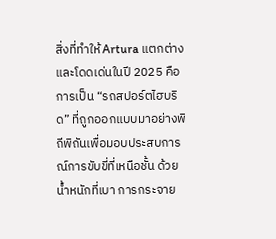สิ่งที่ทำให้ Artura แตกต่างและโดดเด่นในปี 2025 คือการเป็น “รถสปอร์ตไฮบริด” ที่ถูกออกแบบมาอย่างพิถีพิถันเพื่อมอบประสบการณ์การขับขี่ที่เหนือชั้น ด้วยน้ำหนักที่เบา การกระจาย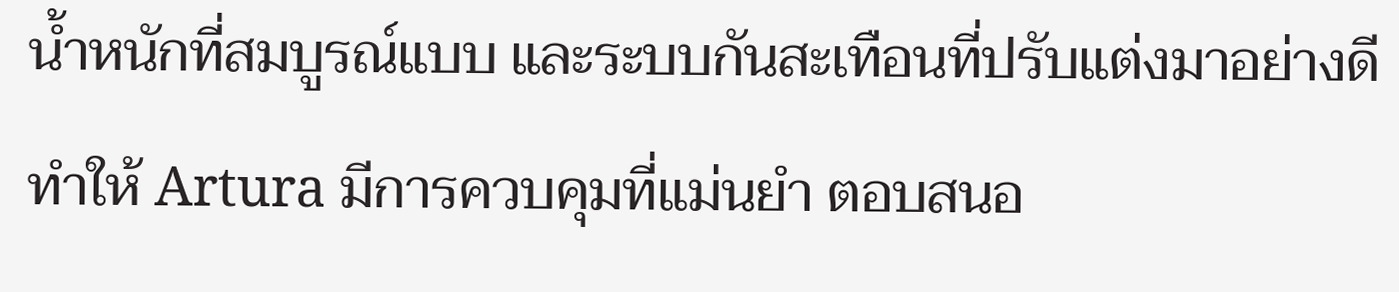น้ำหนักที่สมบูรณ์แบบ และระบบกันสะเทือนที่ปรับแต่งมาอย่างดี ทำให้ Artura มีการควบคุมที่แม่นยำ ตอบสนอ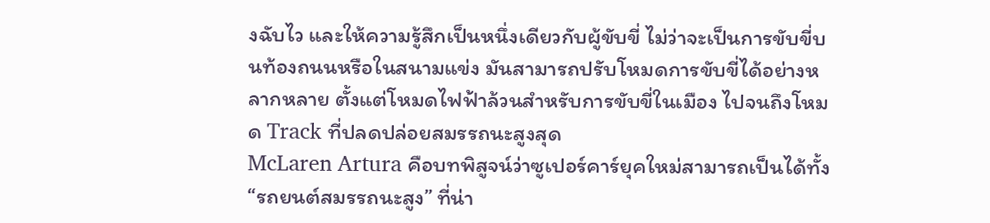งฉับไว และให้ความรู้สึกเป็นหนึ่งเดียวกับผู้ขับขี่ ไม่ว่าจะเป็นการขับขี่บนท้องถนนหรือในสนามแข่ง มันสามารถปรับโหมดการขับขี่ได้อย่างหลากหลาย ตั้งแต่โหมดไฟฟ้าล้วนสำหรับการขับขี่ในเมือง ไปจนถึงโหมด Track ที่ปลดปล่อยสมรรถนะสูงสุด
McLaren Artura คือบทพิสูจน์ว่าซูเปอร์คาร์ยุคใหม่สามารถเป็นได้ทั้ง “รถยนต์สมรรถนะสูง” ที่น่า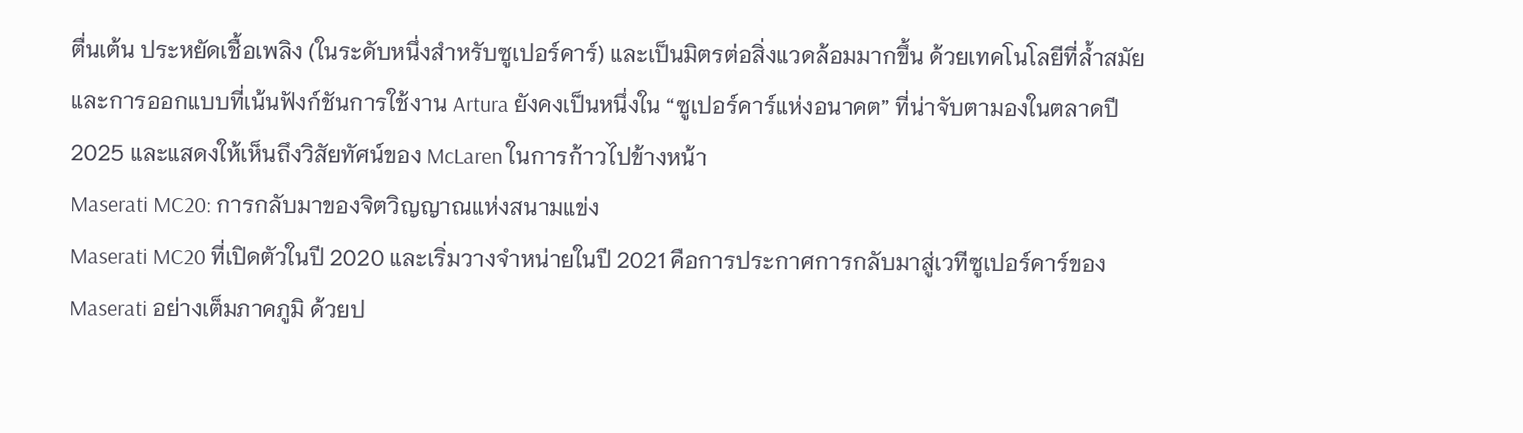ตื่นเต้น ประหยัดเชื้อเพลิง (ในระดับหนึ่งสำหรับซูเปอร์คาร์) และเป็นมิตรต่อสิ่งแวดล้อมมากขึ้น ด้วยเทคโนโลยีที่ล้ำสมัยและการออกแบบที่เน้นฟังก์ชันการใช้งาน Artura ยังคงเป็นหนึ่งใน “ซูเปอร์คาร์แห่งอนาคต” ที่น่าจับตามองในตลาดปี 2025 และแสดงให้เห็นถึงวิสัยทัศน์ของ McLaren ในการก้าวไปข้างหน้า
Maserati MC20: การกลับมาของจิตวิญญาณแห่งสนามแข่ง
Maserati MC20 ที่เปิดตัวในปี 2020 และเริ่มวางจำหน่ายในปี 2021 คือการประกาศการกลับมาสู่เวทีซูเปอร์คาร์ของ Maserati อย่างเต็มภาคภูมิ ด้วยป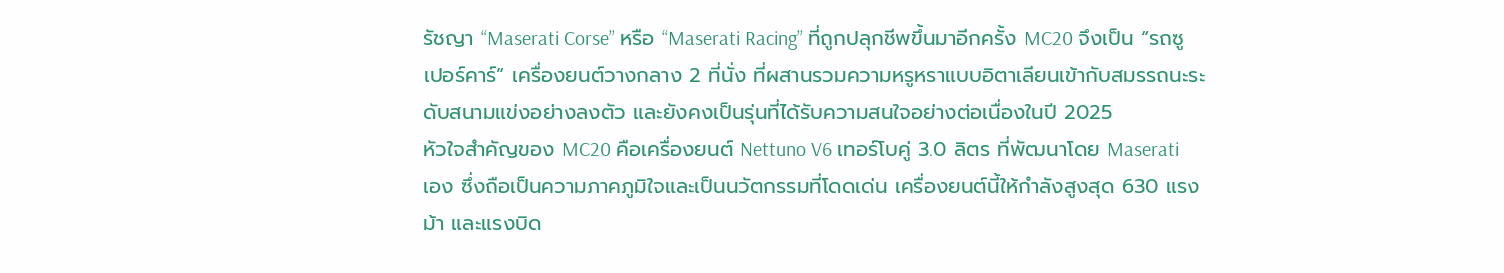รัชญา “Maserati Corse” หรือ “Maserati Racing” ที่ถูกปลุกชีพขึ้นมาอีกครั้ง MC20 จึงเป็น “รถซูเปอร์คาร์” เครื่องยนต์วางกลาง 2 ที่นั่ง ที่ผสานรวมความหรูหราแบบอิตาเลียนเข้ากับสมรรถนะระดับสนามแข่งอย่างลงตัว และยังคงเป็นรุ่นที่ได้รับความสนใจอย่างต่อเนื่องในปี 2025
หัวใจสำคัญของ MC20 คือเครื่องยนต์ Nettuno V6 เทอร์โบคู่ 3.0 ลิตร ที่พัฒนาโดย Maserati เอง ซึ่งถือเป็นความภาคภูมิใจและเป็นนวัตกรรมที่โดดเด่น เครื่องยนต์นี้ให้กำลังสูงสุด 630 แรงม้า และแรงบิด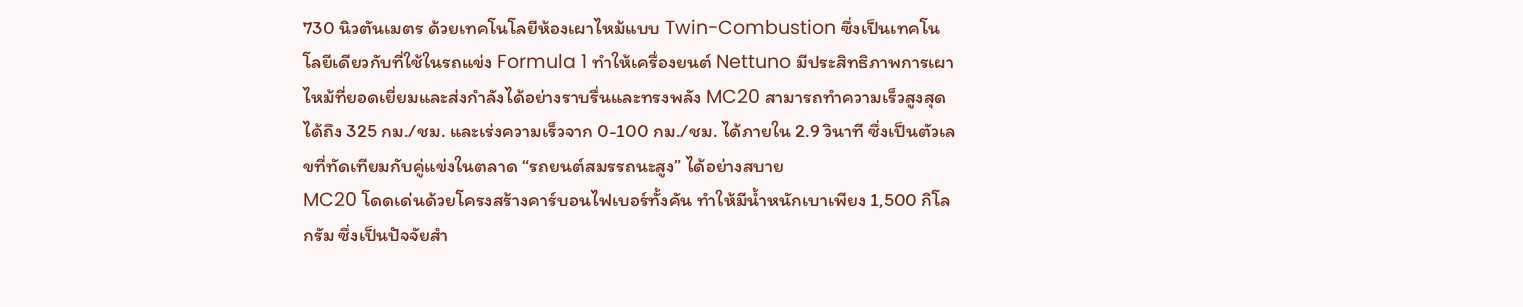730 นิวตันเมตร ด้วยเทคโนโลยีห้องเผาไหม้แบบ Twin-Combustion ซึ่งเป็นเทคโนโลยีเดียวกับที่ใช้ในรถแข่ง Formula 1 ทำให้เครื่องยนต์ Nettuno มีประสิทธิภาพการเผาไหม้ที่ยอดเยี่ยมและส่งกำลังได้อย่างราบรื่นและทรงพลัง MC20 สามารถทำความเร็วสูงสุดได้ถึง 325 กม./ชม. และเร่งความเร็วจาก 0-100 กม./ชม. ได้ภายใน 2.9 วินาที ซึ่งเป็นตัวเลขที่ทัดเทียมกับคู่แข่งในตลาด “รถยนต์สมรรถนะสูง” ได้อย่างสบาย
MC20 โดดเด่นด้วยโครงสร้างคาร์บอนไฟเบอร์ทั้งคัน ทำให้มีน้ำหนักเบาเพียง 1,500 กิโลกรัม ซึ่งเป็นปัจจัยสำ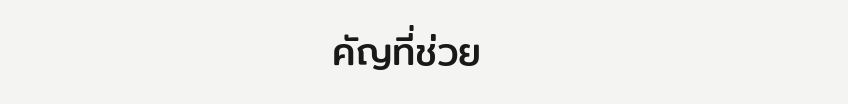คัญที่ช่วย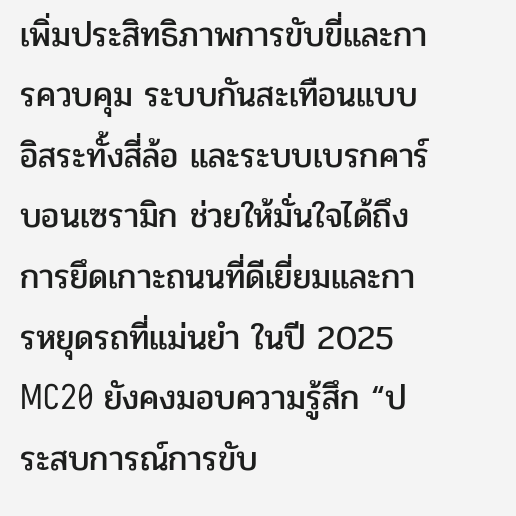เพิ่มประสิทธิภาพการขับขี่และการควบคุม ระบบกันสะเทือนแบบอิสระทั้งสี่ล้อ และระบบเบรกคาร์บอนเซรามิก ช่วยให้มั่นใจได้ถึงการยึดเกาะถนนที่ดีเยี่ยมและการหยุดรถที่แม่นยำ ในปี 2025 MC20 ยังคงมอบความรู้สึก “ประสบการณ์การขับ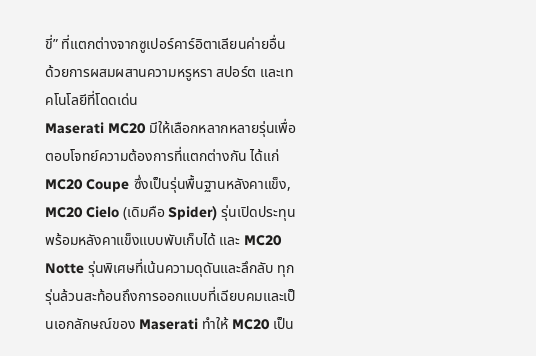ขี่” ที่แตกต่างจากซูเปอร์คาร์อิตาเลียนค่ายอื่น ด้วยการผสมผสานความหรูหรา สปอร์ต และเทคโนโลยีที่โดดเด่น
Maserati MC20 มีให้เลือกหลากหลายรุ่นเพื่อตอบโจทย์ความต้องการที่แตกต่างกัน ได้แก่ MC20 Coupe ซึ่งเป็นรุ่นพื้นฐานหลังคาแข็ง, MC20 Cielo (เดิมคือ Spider) รุ่นเปิดประทุนพร้อมหลังคาแข็งแบบพับเก็บได้ และ MC20 Notte รุ่นพิเศษที่เน้นความดุดันและลึกลับ ทุกรุ่นล้วนสะท้อนถึงการออกแบบที่เฉียบคมและเป็นเอกลักษณ์ของ Maserati ทำให้ MC20 เป็น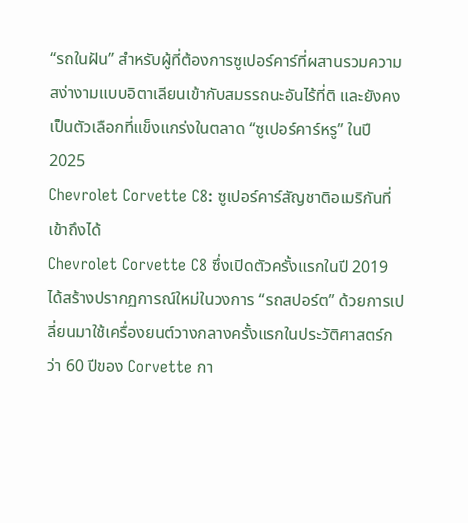“รถในฝัน” สำหรับผู้ที่ต้องการซูเปอร์คาร์ที่ผสานรวมความสง่างามแบบอิตาเลียนเข้ากับสมรรถนะอันไร้ที่ติ และยังคงเป็นตัวเลือกที่แข็งแกร่งในตลาด “ซูเปอร์คาร์หรู” ในปี 2025
Chevrolet Corvette C8: ซูเปอร์คาร์สัญชาติอเมริกันที่เข้าถึงได้
Chevrolet Corvette C8 ซึ่งเปิดตัวครั้งแรกในปี 2019 ได้สร้างปรากฏการณ์ใหม่ในวงการ “รถสปอร์ต” ด้วยการเปลี่ยนมาใช้เครื่องยนต์วางกลางครั้งแรกในประวัติศาสตร์กว่า 60 ปีของ Corvette กา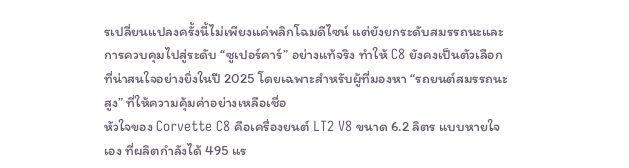รเปลี่ยนแปลงครั้งนี้ไม่เพียงแค่พลิกโฉมดีไซน์ แต่ยังยกระดับสมรรถนะและการควบคุมไปสู่ระดับ “ซูเปอร์คาร์” อย่างแท้จริง ทำให้ C8 ยังคงเป็นตัวเลือกที่น่าสนใจอย่างยิ่งในปี 2025 โดยเฉพาะสำหรับผู้ที่มองหา “รถยนต์สมรรถนะสูง” ที่ให้ความคุ้มค่าอย่างเหลือเชื่อ
หัวใจของ Corvette C8 คือเครื่องยนต์ LT2 V8 ขนาด 6.2 ลิตร แบบหายใจเอง ที่ผลิตกำลังได้ 495 แร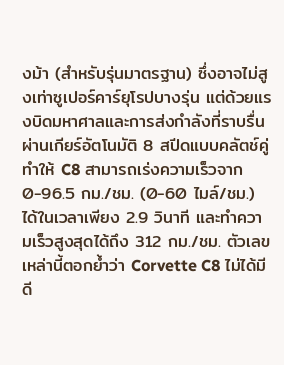งม้า (สำหรับรุ่นมาตรฐาน) ซึ่งอาจไม่สูงเท่าซูเปอร์คาร์ยุโรปบางรุ่น แต่ด้วยแรงบิดมหาศาลและการส่งกำลังที่ราบรื่นผ่านเกียร์อัตโนมัติ 8 สปีดแบบคลัตช์คู่ ทำให้ C8 สามารถเร่งความเร็วจาก 0-96.5 กม./ชม. (0-60 ไมล์/ชม.) ได้ในเวลาเพียง 2.9 วินาที และทำความเร็วสูงสุดได้ถึง 312 กม./ชม. ตัวเลขเหล่านี้ตอกย้ำว่า Corvette C8 ไม่ได้มีดี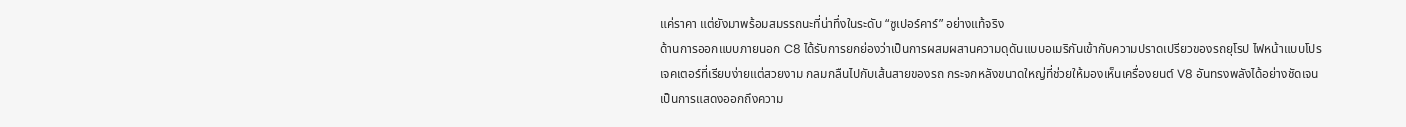แค่ราคา แต่ยังมาพร้อมสมรรถนะที่น่าทึ่งในระดับ “ซูเปอร์คาร์” อย่างแท้จริง
ด้านการออกแบบภายนอก C8 ได้รับการยกย่องว่าเป็นการผสมผสานความดุดันแบบอเมริกันเข้ากับความปราดเปรียวของรถยุโรป ไฟหน้าแบบโปรเจคเตอร์ที่เรียบง่ายแต่สวยงาม กลมกลืนไปกับเส้นสายของรถ กระจกหลังขนาดใหญ่ที่ช่วยให้มองเห็นเครื่องยนต์ V8 อันทรงพลังได้อย่างชัดเจน เป็นการแสดงออกถึงความ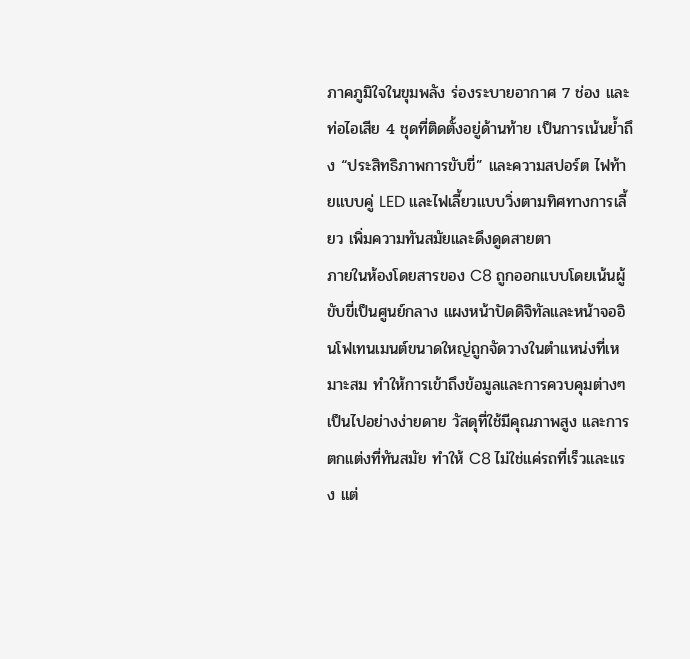ภาคภูมิใจในขุมพลัง ร่องระบายอากาศ 7 ช่อง และท่อไอเสีย 4 ชุดที่ติดตั้งอยู่ด้านท้าย เป็นการเน้นย้ำถึง “ประสิทธิภาพการขับขี่” และความสปอร์ต ไฟท้ายแบบคู่ LED และไฟเลี้ยวแบบวิ่งตามทิศทางการเลี้ยว เพิ่มความทันสมัยและดึงดูดสายตา
ภายในห้องโดยสารของ C8 ถูกออกแบบโดยเน้นผู้ขับขี่เป็นศูนย์กลาง แผงหน้าปัดดิจิทัลและหน้าจออินโฟเทนเมนต์ขนาดใหญ่ถูกจัดวางในตำแหน่งที่เหมาะสม ทำให้การเข้าถึงข้อมูลและการควบคุมต่างๆ เป็นไปอย่างง่ายดาย วัสดุที่ใช้มีคุณภาพสูง และการตกแต่งที่ทันสมัย ทำให้ C8 ไม่ใช่แค่รถที่เร็วและแรง แต่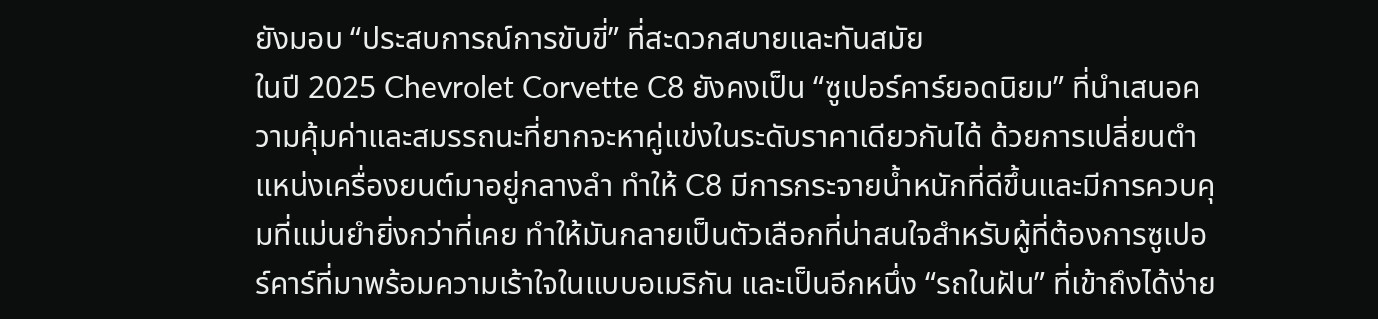ยังมอบ “ประสบการณ์การขับขี่” ที่สะดวกสบายและทันสมัย
ในปี 2025 Chevrolet Corvette C8 ยังคงเป็น “ซูเปอร์คาร์ยอดนิยม” ที่นำเสนอความคุ้มค่าและสมรรถนะที่ยากจะหาคู่แข่งในระดับราคาเดียวกันได้ ด้วยการเปลี่ยนตำแหน่งเครื่องยนต์มาอยู่กลางลำ ทำให้ C8 มีการกระจายน้ำหนักที่ดีขึ้นและมีการควบคุมที่แม่นยำยิ่งกว่าที่เคย ทำให้มันกลายเป็นตัวเลือกที่น่าสนใจสำหรับผู้ที่ต้องการซูเปอร์คาร์ที่มาพร้อมความเร้าใจในแบบอเมริกัน และเป็นอีกหนึ่ง “รถในฝัน” ที่เข้าถึงได้ง่าย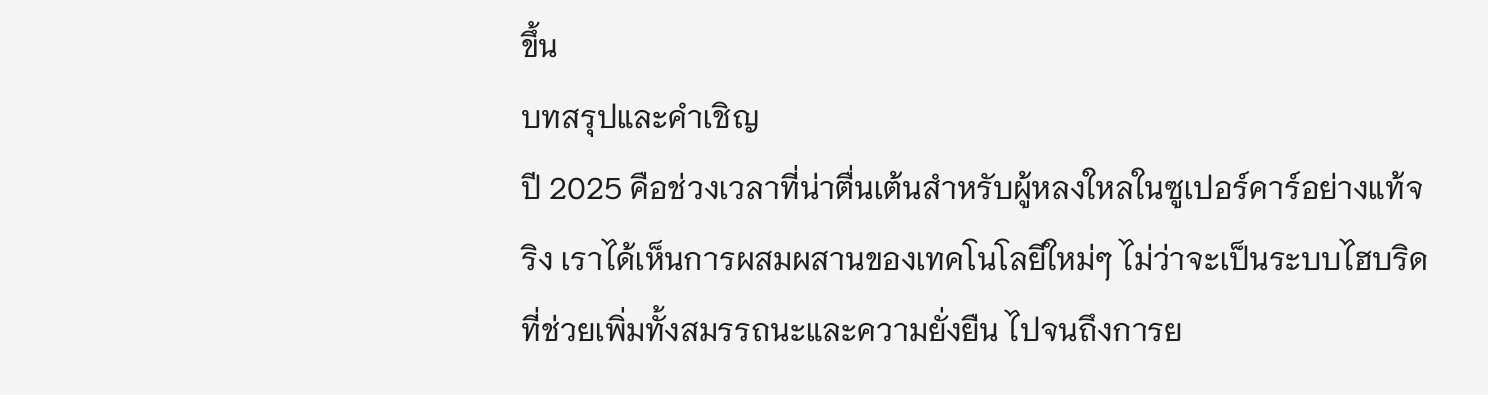ขึ้น
บทสรุปและคำเชิญ
ปี 2025 คือช่วงเวลาที่น่าตื่นเต้นสำหรับผู้หลงใหลในซูเปอร์คาร์อย่างแท้จริง เราได้เห็นการผสมผสานของเทคโนโลยีใหม่ๆ ไม่ว่าจะเป็นระบบไฮบริดที่ช่วยเพิ่มทั้งสมรรถนะและความยั่งยืน ไปจนถึงการย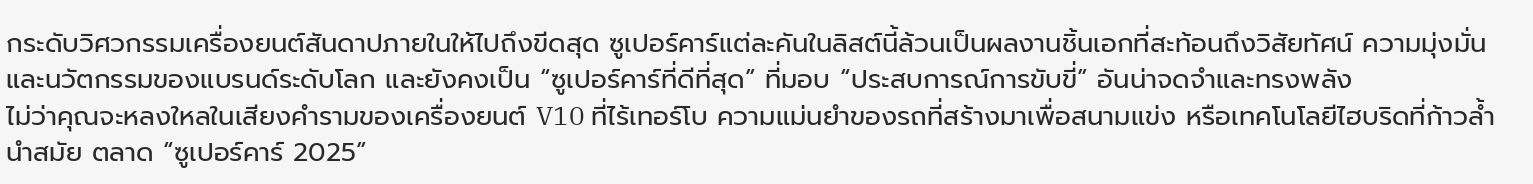กระดับวิศวกรรมเครื่องยนต์สันดาปภายในให้ไปถึงขีดสุด ซูเปอร์คาร์แต่ละคันในลิสต์นี้ล้วนเป็นผลงานชิ้นเอกที่สะท้อนถึงวิสัยทัศน์ ความมุ่งมั่น และนวัตกรรมของแบรนด์ระดับโลก และยังคงเป็น “ซูเปอร์คาร์ที่ดีที่สุด” ที่มอบ “ประสบการณ์การขับขี่” อันน่าจดจำและทรงพลัง
ไม่ว่าคุณจะหลงใหลในเสียงคำรามของเครื่องยนต์ V10 ที่ไร้เทอร์โบ ความแม่นยำของรถที่สร้างมาเพื่อสนามแข่ง หรือเทคโนโลยีไฮบริดที่ก้าวล้ำนำสมัย ตลาด “ซูเปอร์คาร์ 2025”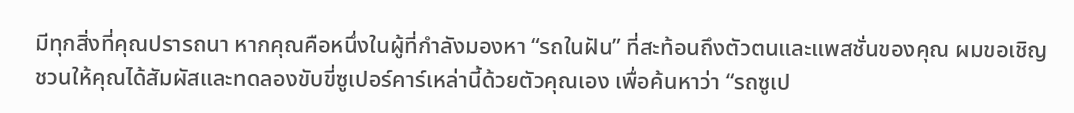มีทุกสิ่งที่คุณปรารถนา หากคุณคือหนึ่งในผู้ที่กำลังมองหา “รถในฝัน” ที่สะท้อนถึงตัวตนและแพสชั่นของคุณ ผมขอเชิญชวนให้คุณได้สัมผัสและทดลองขับขี่ซูเปอร์คาร์เหล่านี้ด้วยตัวคุณเอง เพื่อค้นหาว่า “รถซูเป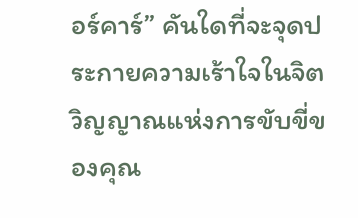อร์คาร์” คันใดที่จะจุดประกายความเร้าใจในจิตวิญญาณแห่งการขับขี่ของคุณ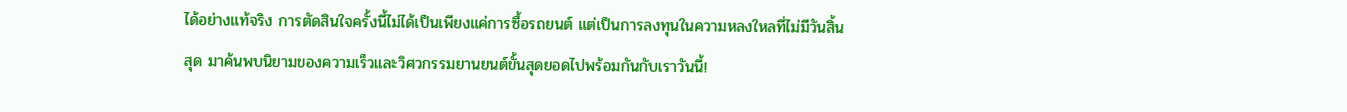ได้อย่างแท้จริง การตัดสินใจครั้งนี้ไม่ได้เป็นเพียงแค่การซื้อรถยนต์ แต่เป็นการลงทุนในความหลงใหลที่ไม่มีวันสิ้นสุด มาค้นพบนิยามของความเร็วและวิศวกรรมยานยนต์ขั้นสุดยอดไปพร้อมกันกับเราวันนี้!